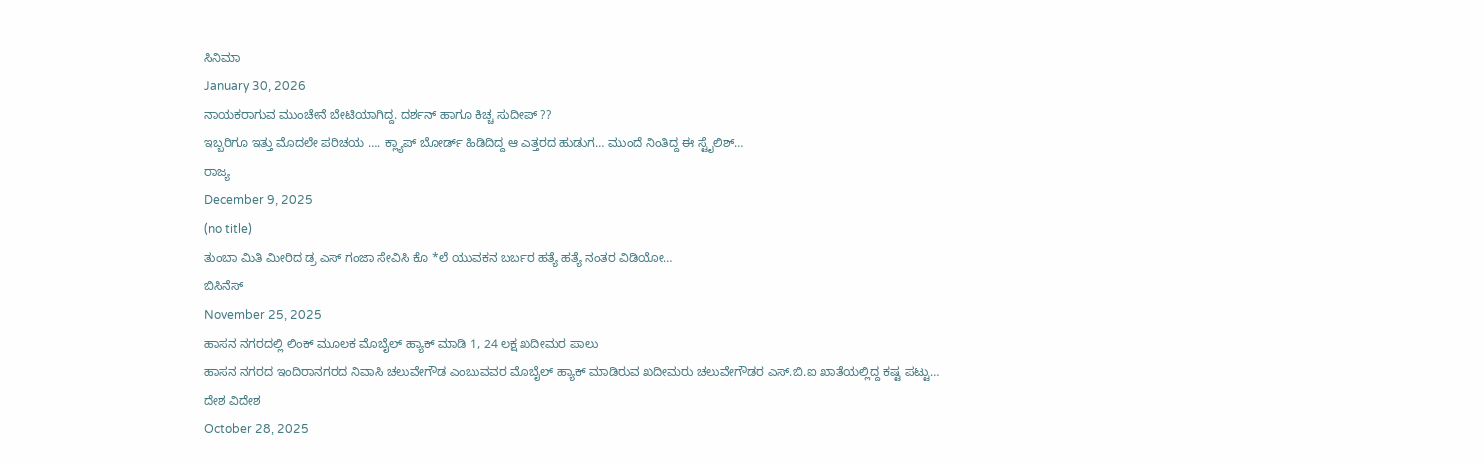ಸಿನಿಮಾ
January 30, 2026
ನಾಯಕರಾಗುವ ಮುಂಚೇನೆ ಬೇಟಿಯಾಗಿದ್ದ. ದರ್ಶನ್ ಹಾಗೂ ಕಿಚ್ಚ ಸುದೀಪ್ ??
ಇಬ್ಬರಿಗೂ ಇತ್ತು ಮೊದಲೇ ಪರಿಚಯ …. ಕ್ಲ್ಯಾಪ್ ಬೋರ್ಡ್ ಹಿಡಿದಿದ್ದ ಆ ಎತ್ತರದ ಹುಡುಗ… ಮುಂದೆ ನಿಂತಿದ್ದ ಈ ಸ್ಟೈಲಿಶ್…
ರಾಜ್ಯ
December 9, 2025
(no title)
ತುಂಬಾ ಮಿತಿ ಮೀರಿದ ಡ್ರ ಎಸ್ ಗಂಜಾ ಸೇವಿಸಿ ಕೊ *ಲೆ ಯುವಕನ ಬರ್ಬರ ಹತ್ಯೆ ಹತ್ಯೆ ನಂತರ ವಿಡಿಯೋ…
ಬಿಸಿನೆಸ್
November 25, 2025
ಹಾಸನ ನಗರದಲ್ಲಿ ಲಿಂಕ್ ಮೂಲಕ ಮೊಬೈಲ್ ಹ್ಯಾಕ್ ಮಾಡಿ 1, 24 ಲಕ್ಷ ಖದೀಮರ ಪಾಲು
ಹಾಸನ ನಗರದ ಇಂದಿರಾನಗರದ ನಿವಾಸಿ ಚಲುವೇಗೌಡ ಎಂಬುವವರ ಮೊಬೈಲ್ ಹ್ಯಾಕ್ ಮಾಡಿರುವ ಖದೀಮರು ಚಲುವೇಗೌಡರ ಎಸ್.ಬಿ.ಐ ಖಾತೆಯಲ್ಲಿದ್ದ ಕಷ್ಟ ಪಟ್ಟು…
ದೇಶ ವಿದೇಶ
October 28, 2025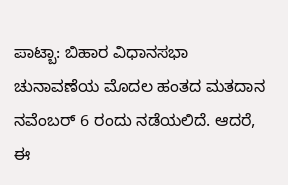ಪಾಟ್ಬಾ: ಬಿಹಾರ ವಿಧಾನಸಭಾ ಚುನಾವಣೆಯ ಮೊದಲ ಹಂತದ ಮತದಾನ ನವೆಂಬರ್ 6 ರಂದು ನಡೆಯಲಿದೆ. ಆದರೆ, ಈ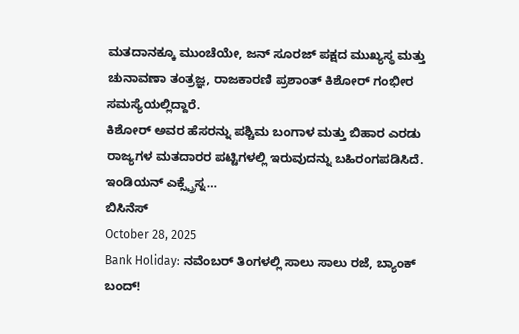ಮತದಾನಕ್ಕೂ ಮುಂಚೆಯೇ, ಜನ್ ಸೂರಜ್ ಪಕ್ಷದ ಮುಖ್ಯಸ್ಥ ಮತ್ತು ಚುನಾವಣಾ ತಂತ್ರಜ್ಞ, ರಾಜಕಾರಣಿ ಪ್ರಶಾಂತ್ ಕಿಶೋರ್ ಗಂಭೀರ ಸಮಸ್ಯೆಯಲ್ಲಿದ್ದಾರೆ.
ಕಿಶೋರ್ ಅವರ ಹೆಸರನ್ನು ಪಶ್ಚಿಮ ಬಂಗಾಳ ಮತ್ತು ಬಿಹಾರ ಎರಡು ರಾಜ್ಯಗಳ ಮತದಾರರ ಪಟ್ಟಿಗಳಲ್ಲಿ ಇರುವುದನ್ನು ಬಹಿರಂಗಪಡಿಸಿದೆ. ಇಂಡಿಯನ್ ಎಕ್ಸ್ಪ್ರೆಸ್ನ…
ಬಿಸಿನೆಸ್
October 28, 2025
Bank Holiday: ನವೆಂಬರ್ ತಿಂಗಳಲ್ಲಿ ಸಾಲು ಸಾಲು ರಜೆ, ಬ್ಯಾಂಕ್ ಬಂದ್!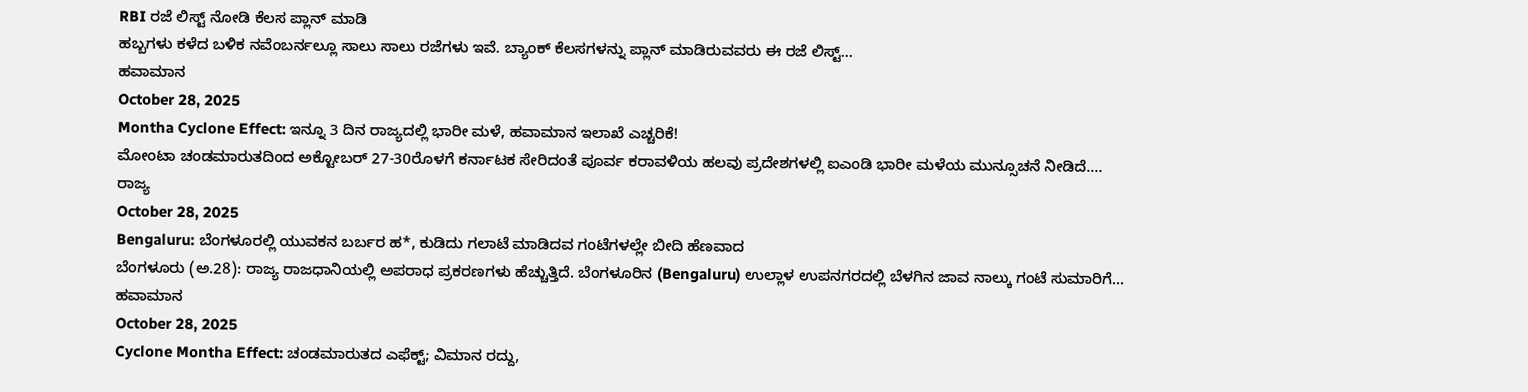RBI ರಜೆ ಲಿಸ್ಟ್ ನೋಡಿ ಕೆಲಸ ಪ್ಲಾನ್ ಮಾಡಿ
ಹಬ್ಬಗಳು ಕಳೆದ ಬಳಿಕ ನವೆಂಬರ್ನಲ್ಲೂ ಸಾಲು ಸಾಲು ರಜೆಗಳು ಇವೆ. ಬ್ಯಾಂಕ್ ಕೆಲಸಗಳನ್ನು ಪ್ಲಾನ್ ಮಾಡಿರುವವರು ಈ ರಜೆ ಲಿಸ್ಟ್…
ಹವಾಮಾನ
October 28, 2025
Montha Cyclone Effect: ಇನ್ನೂ 3 ದಿನ ರಾಜ್ಯದಲ್ಲಿ ಭಾರೀ ಮಳೆ, ಹವಾಮಾನ ಇಲಾಖೆ ಎಚ್ಚರಿಕೆ!
ಮೋಂಟಾ ಚಂಡಮಾರುತದಿಂದ ಅಕ್ಟೋಬರ್ 27-30ರೊಳಗೆ ಕರ್ನಾಟಕ ಸೇರಿದಂತೆ ಪೂರ್ವ ಕರಾವಳಿಯ ಹಲವು ಪ್ರದೇಶಗಳಲ್ಲಿ ಐಎಂಡಿ ಭಾರೀ ಮಳೆಯ ಮುನ್ಸೂಚನೆ ನೀಡಿದೆ.…
ರಾಜ್ಯ
October 28, 2025
Bengaluru: ಬೆಂಗಳೂರಲ್ಲಿ ಯುವಕನ ಬರ್ಬರ ಹ*, ಕುಡಿದು ಗಲಾಟೆ ಮಾಡಿದವ ಗಂಟೆಗಳಲ್ಲೇ ಬೀದಿ ಹೆಣವಾದ
ಬೆಂಗಳೂರು (ಅ.28): ರಾಜ್ಯ ರಾಜಧಾನಿಯಲ್ಲಿ ಅಪರಾಧ ಪ್ರಕರಣಗಳು ಹೆಚ್ಚುತ್ತಿದೆ. ಬೆಂಗಳೂರಿನ (Bengaluru) ಉಲ್ಲಾಳ ಉಪನಗರದಲ್ಲಿ ಬೆಳಗಿನ ಜಾವ ನಾಲ್ಕು ಗಂಟೆ ಸುಮಾರಿಗೆ…
ಹವಾಮಾನ
October 28, 2025
Cyclone Montha Effect: ಚಂಡಮಾರುತದ ಎಫೆಕ್ಟ್; ವಿಮಾನ ರದ್ದು,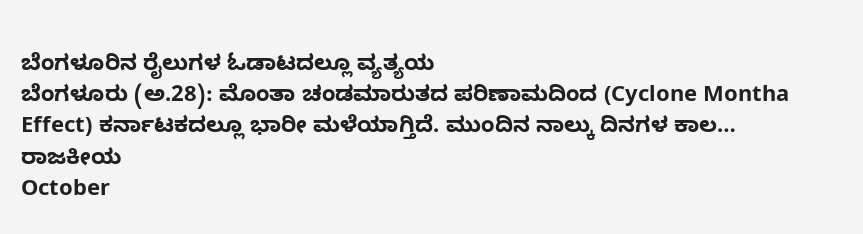ಬೆಂಗಳೂರಿನ ರೈಲುಗಳ ಓಡಾಟದಲ್ಲೂ ವ್ಯತ್ಯಯ
ಬೆಂಗಳೂರು (ಅ.28): ಮೊಂತಾ ಚಂಡಮಾರುತದ ಪರಿಣಾಮದಿಂದ (Cyclone Montha Effect) ಕರ್ನಾಟಕದಲ್ಲೂ ಭಾರೀ ಮಳೆಯಾಗ್ತಿದೆ. ಮುಂದಿನ ನಾಲ್ಕು ದಿನಗಳ ಕಾಲ…
ರಾಜಕೀಯ
October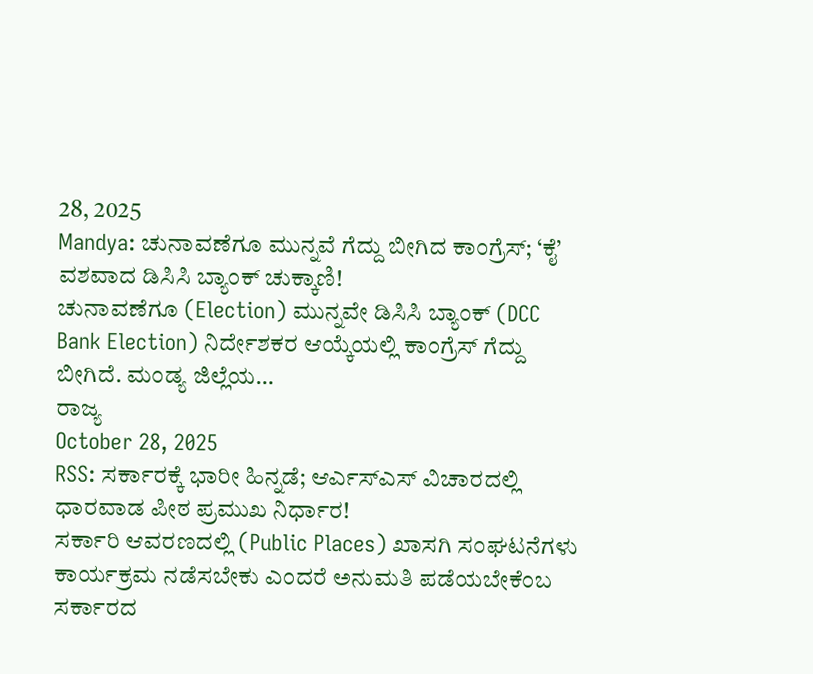28, 2025
Mandya: ಚುನಾವಣೆಗೂ ಮುನ್ನವೆ ಗೆದ್ದು ಬೀಗಿದ ಕಾಂಗ್ರೆಸ್; ‘ಕೈ’ ವಶವಾದ ಡಿಸಿಸಿ ಬ್ಯಾಂಕ್ ಚುಕ್ಕಾಣಿ!
ಚುನಾವಣೆಗೂ (Election) ಮುನ್ನವೇ ಡಿಸಿಸಿ ಬ್ಯಾಂಕ್ (DCC Bank Election) ನಿರ್ದೇಶಕರ ಆಯ್ಕೆಯಲ್ಲಿ ಕಾಂಗ್ರೆಸ್ ಗೆದ್ದು ಬೀಗಿದೆ. ಮಂಡ್ಯ ಜಿಲ್ಲೆಯ…
ರಾಜ್ಯ
October 28, 2025
RSS: ಸರ್ಕಾರಕ್ಕೆ ಭಾರೀ ಹಿನ್ನಡೆ; ಆರ್ಎಸ್ಎಸ್ ವಿಚಾರದಲ್ಲಿ ಧಾರವಾಡ ಪೀಠ ಪ್ರಮುಖ ನಿರ್ಧಾರ!
ಸರ್ಕಾರಿ ಆವರಣದಲ್ಲಿ (Public Places) ಖಾಸಗಿ ಸಂಘಟನೆಗಳು ಕಾರ್ಯಕ್ರಮ ನಡೆಸಬೇಕು ಎಂದರೆ ಅನುಮತಿ ಪಡೆಯಬೇಕೆಂಬ ಸರ್ಕಾರದ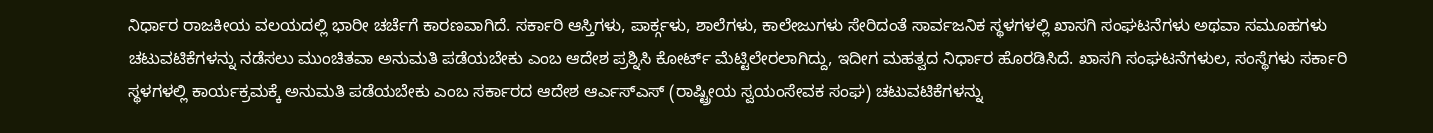ನಿರ್ಧಾರ ರಾಜಕೀಯ ವಲಯದಲ್ಲಿ ಭಾರೀ ಚರ್ಚೆಗೆ ಕಾರಣವಾಗಿದೆ. ಸರ್ಕಾರಿ ಆಸ್ತಿಗಳು, ಪಾರ್ಕ್ಗಳು, ಶಾಲೆಗಳು, ಕಾಲೇಜುಗಳು ಸೇರಿದಂತೆ ಸಾರ್ವಜನಿಕ ಸ್ಥಳಗಳಲ್ಲಿ ಖಾಸಗಿ ಸಂಘಟನೆಗಳು ಅಥವಾ ಸಮೂಹಗಳು ಚಟುವಟಿಕೆಗಳನ್ನು ನಡೆಸಲು ಮುಂಚಿತವಾ ಅನುಮತಿ ಪಡೆಯಬೇಕು ಎಂಬ ಆದೇಶ ಪ್ರಶ್ನಿಸಿ ಕೋರ್ಟ್ ಮೆಟ್ಟಿಲೇರಲಾಗಿದ್ದು, ಇದೀಗ ಮಹತ್ವದ ನಿರ್ಧಾರ ಹೊರಡಿಸಿದೆ. ಖಾಸಗಿ ಸಂಘಟನೆಗಳುಲ, ಸಂಸ್ಥೆಗಳು ಸರ್ಕಾರಿ ಸ್ಥಳಗಳಲ್ಲಿ ಕಾರ್ಯಕ್ರಮಕ್ಕೆ ಅನುಮತಿ ಪಡೆಯಬೇಕು ಎಂಬ ಸರ್ಕಾರದ ಆದೇಶ ಆರ್ಎಸ್ಎಸ್ (ರಾಷ್ಟ್ರೀಯ ಸ್ವಯಂಸೇವಕ ಸಂಘ) ಚಟುವಟಿಕೆಗಳನ್ನು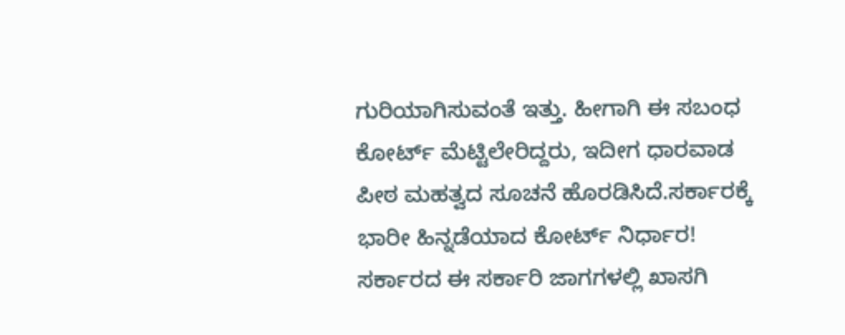ಗುರಿಯಾಗಿಸುವಂತೆ ಇತ್ತು. ಹೀಗಾಗಿ ಈ ಸಬಂಧ ಕೋರ್ಟ್ ಮೆಟ್ಟಿಲೇರಿದ್ದರು, ಇದೀಗ ಧಾರವಾಡ ಪೀಠ ಮಹತ್ವದ ಸೂಚನೆ ಹೊರಡಿಸಿದೆ.ಸರ್ಕಾರಕ್ಕೆ ಭಾರೀ ಹಿನ್ನಡೆಯಾದ ಕೋರ್ಟ್ ನಿರ್ಧಾರ! ಸರ್ಕಾರದ ಈ ಸರ್ಕಾರಿ ಜಾಗಗಳಲ್ಲಿ ಖಾಸಗಿ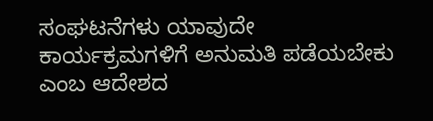ಸಂಘಟನೆಗಳು ಯಾವುದೇ ಕಾರ್ಯಕ್ರಮಗಳಿಗೆ ಅನುಮತಿ ಪಡೆಯಬೇಕು ಎಂಬ ಆದೇಶದ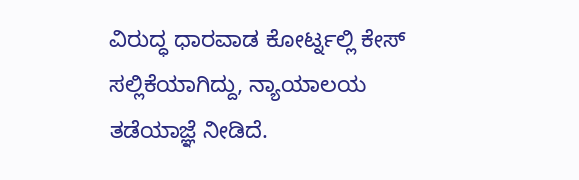ವಿರುದ್ಧ ಧಾರವಾಡ ಕೋರ್ಟ್ನಲ್ಲಿ ಕೇಸ್ ಸಲ್ಲಿಕೆಯಾಗಿದ್ದು, ನ್ಯಾಯಾಲಯ ತಡೆಯಾಜ್ಞೆ ನೀಡಿದೆ.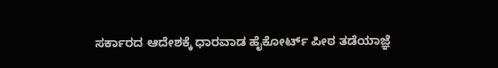ಸರ್ಕಾರದ ಆದೇಶಕ್ಕೆ ಧಾರವಾಡ ಹೈಕೋರ್ಟ್ ಪೀಠ ತಡೆಯಾಜ್ಞೆ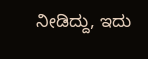ನೀಡಿದ್ದು, ಇದು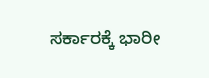ಸರ್ಕಾರಕ್ಕೆ ಭಾರೀ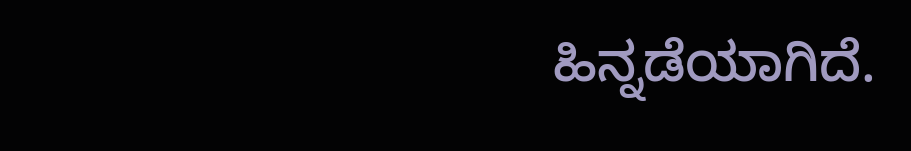ಹಿನ್ನಡೆಯಾಗಿದೆ.